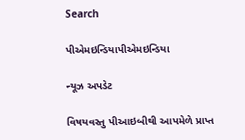Search

પીએમઇન્ડિયાપીએમઇન્ડિયા

ન્યૂઝ અપડેટ

વિષયવસ્તુ પીઆઇબીથી આપમેળે પ્રાપ્ત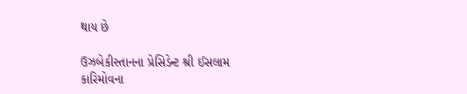થાય છે

ઉઝબેકીસ્તાનના પ્રેસિડેન્ટ શ્રી ઈસલામ કારિમોવના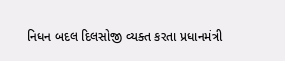નિધન બદલ દિલસોજી વ્યક્ત કરતા પ્રધાનમંત્રી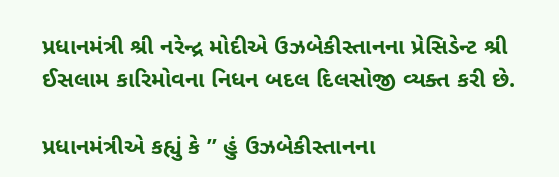પ્રધાનમંત્રી શ્રી નરેન્દ્ર મોદીએ ઉઝબેકીસ્તાનના પ્રેસિડેન્ટ શ્રી ઈસલામ કારિમોવના નિધન બદલ દિલસોજી વ્યક્ત કરી છે.

પ્રધાનમંત્રીએ કહ્યું કે ” હું ઉઝબેકીસ્તાનના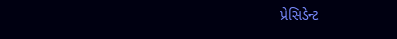પ્રેસિડેન્ટ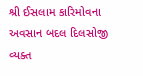શ્રી ઈસલામ કારિમોવના અવસાન બદલ દિલસોજી વ્યક્ત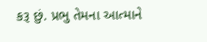કરૂ છું. પ્રભુ તેમના આત્માને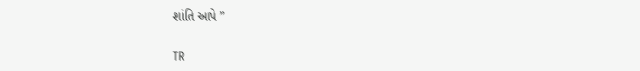શાંતિ આપે ”

TR